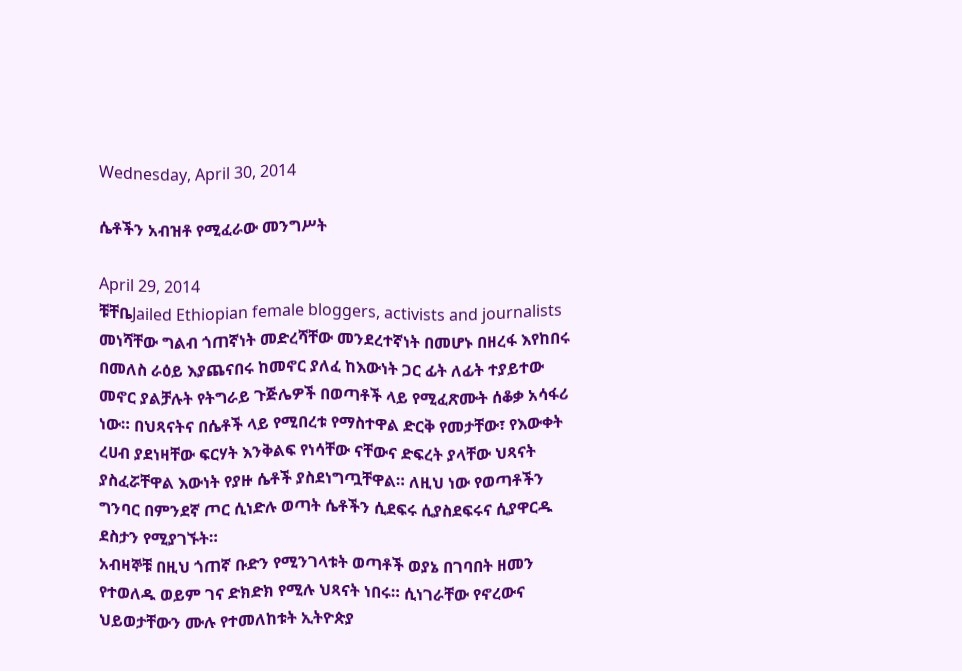Wednesday, April 30, 2014

ሴቶችን አብዝቶ የሚፈራው መንግሥት

April 29, 2014
ቹቸቤJailed Ethiopian female bloggers, activists and journalists መነሻቸው ግልብ ጎጠኛነት መድረሻቸው መንደረተኛነት በመሆኑ በዘረፋ እየከበሩ በመለስ ራዕይ እያጨናበሩ ከመኖር ያለፈ ከእውነት ጋር ፊት ለፊት ተያይተው መኖር ያልቻሉት የትግራይ ጉጅሌዎች በወጣቶች ላይ የሚፈጽሙት ሰቆቃ አሳፋሪ ነው። በህጻናትና በሴቶች ላይ የሚበረቱ የማስተዋል ድርቅ የመታቸው፣ የእውቀት ረሀብ ያደነዛቸው ፍርሃት እንቅልፍ የነሳቸው ናቸውና ድፍረት ያላቸው ህጻናት ያስፈሯቸዋል እውነት የያዙ ሴቶች ያስደነግጧቸዋል። ለዚህ ነው የወጣቶችን ግንባር በምንደኛ ጦር ሲነድሉ ወጣት ሴቶችን ሲደፍሩ ሲያስደፍሩና ሲያዋርዱ ደስታን የሚያገኙት።
አብዛኞቹ በዚህ ጎጠኛ ቡድን የሚንገላቱት ወጣቶች ወያኔ በገባበት ዘመን የተወለዱ ወይም ገና ድክድክ የሚሉ ህጻናት ነበሩ። ሲነገራቸው የኖረውና ህይወታቸውን ሙሉ የተመለከቱት ኢትዮጵያ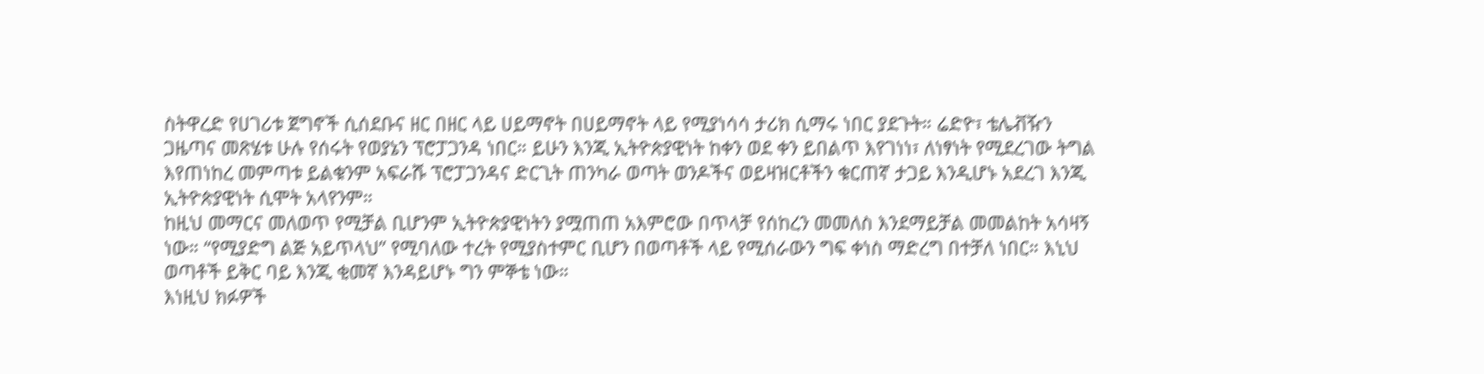ስትዋረድ የሀገሪቱ ጀግኖች ሲሰደቡና ዘር በዘር ላይ ሀይማኖት በሀይማኖት ላይ የሚያነሳሳ ታሪክ ሲማሩ ነበር ያደጉት። ሬድዮ፣ ቴሌቭዥን ጋዜጣና መጽሄቱ ሁሉ የሰሩት የወያኔን ፕሮፓጋንዳ ነበር። ይሁን እንጂ ኢትዮጵያዊነት ከቀን ወደ ቀን ይበልጥ እየገነነ፣ ለነፃነት የሚደረገው ትግል እየጠነከረ መምጣቱ ይልቁንም አፍራሹ ፕሮፓጋንዳና ድርጊት ጠንካራ ወጣት ወንዶችና ወይዛዝርቶችን ቁርጠኛ ታጋይ እንዲሆኑ አደረገ እንጂ ኢትዮጵያዊነት ሲሞት አላየንም።
ከዚህ መማርና መለወጥ የሚቻል ቢሆንም ኢትዮጵያዊነትን ያሟጠጠ አእምሮው በጥላቻ የሰከረን መመለስ እንደማይቻል መመልከት አሳዛኝ ነው። “የሚያድግ ልጅ አይጥላህ” የሚባለው ተረት የሚያስተምር ቢሆን በወጣቶች ላይ የሚሰራውን ግፍ ቀነስ ማድረግ በተቻለ ነበር። እኒህ ወጣቶች ይቅር ባይ እንጂ ቂመኛ እንዳይሆኑ ግን ምኞቴ ነው።
እነዚህ ክፉዎች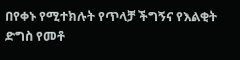በየቀኑ የሚተክሉት የጥላቻ ችግኝና የእልቂት ድግስ የመቶ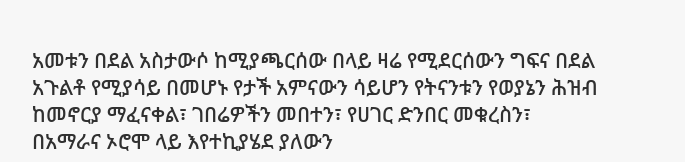አመቱን በደል አስታውሶ ከሚያጫርሰው በላይ ዛሬ የሚደርሰውን ግፍና በደል አጉልቶ የሚያሳይ በመሆኑ የታች አምናውን ሳይሆን የትናንቱን የወያኔን ሕዝብ ከመኖርያ ማፈናቀል፣ ገበሬዎችን መበተን፣ የሀገር ድንበር መቁረስን፣ በአማራና ኦሮሞ ላይ እየተኪያሄደ ያለውን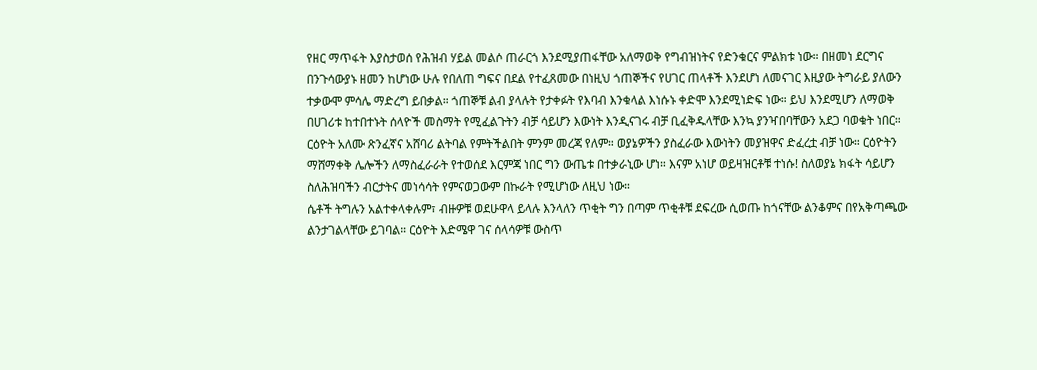የዘር ማጥፋት እያስታወሰ የሕዝብ ሃይል መልሶ ጠራርጎ እንደሚያጠፋቸው አለማወቅ የግብዝነትና የድንቁርና ምልክቱ ነው። በዘመነ ደርግና በንጉሳውያኑ ዘመን ከሆነው ሁሉ የበለጠ ግፍና በደል የተፈጸመው በነዚህ ጎጠኞችና የሀገር ጠላቶች እንደሆነ ለመናገር እዚያው ትግራይ ያለውን ተቃውሞ ምሳሌ ማድረግ ይበቃል። ጎጠኞቹ ልብ ያላሉት የታቀፉት የእባብ እንቁላል እነሱኑ ቀድሞ እንደሚነድፍ ነው። ይህ እንደሚሆን ለማወቅ በሀገሪቱ ከተበተኑት ሰላዮች መስማት የሚፈልጉትን ብቻ ሳይሆን እውነት እንዲናገሩ ብቻ ቢፈቅዱላቸው እንኳ ያንዣበባቸውን አደጋ ባወቁት ነበር።
ርዕዮት አለሙ ጽንፈኛና አሸባሪ ልትባል የምትችልበት ምንም መረጃ የለም። ወያኔዎችን ያስፈራው እውነትን መያዝዋና ድፈረቷ ብቻ ነው። ርዕዮትን ማሸማቀቅ ሌሎችን ለማስፈራራት የተወሰደ እርምጃ ነበር ግን ውጤቱ በተቃራኒው ሆነ። እናም አነሆ ወይዛዝርቶቹ ተነሱ! ስለወያኔ ክፋት ሳይሆን ስለሕዝባችን ብርታትና መነሳሳት የምናወጋውም በኩራት የሚሆነው ለዚህ ነው።
ሴቶች ትግሉን አልተቀላቀሉም፣ ብዙዎቹ ወደሁዋላ ይላሉ እንላለን ጥቂት ግን በጣም ጥቂቶቹ ደፍረው ሲወጡ ከጎናቸው ልንቆምና በየአቅጣጫው ልንታገልላቸው ይገባል። ርዕዮት እድሜዋ ገና ሰላሳዎቹ ውስጥ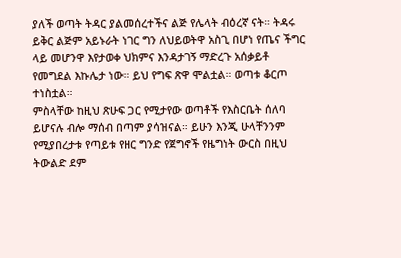ያለች ወጣት ትዳር ያልመሰረተችና ልጅ የሌላት ብዕረኛ ናት። ትዳሩ ይቅር ልጅም አይኑራት ነገር ግን ለህይወትዋ አስጊ በሆነ የጤና ችግር ላይ መሆንዋ እየታወቀ ህክምና እንዳታገኝ ማድረጉ አሰቃይቶ የመግደል እኩሌታ ነው። ይህ የግፍ ጽዋ ሞልቷል። ወጣቱ ቆርጦ ተነስቷል።
ምስላቸው ከዚህ ጽሁፍ ጋር የሚታየው ወጣቶች የእስርቤት ሰለባ ይሆናሉ ብሎ ማሰብ በጣም ያሳዝናል። ይሁን እንጂ ሁላቸንንም የሚያበረታቱ የጣይቱ የዘር ግንድ የጀግኖች የዜግነት ውርስ በዚህ ትውልድ ደም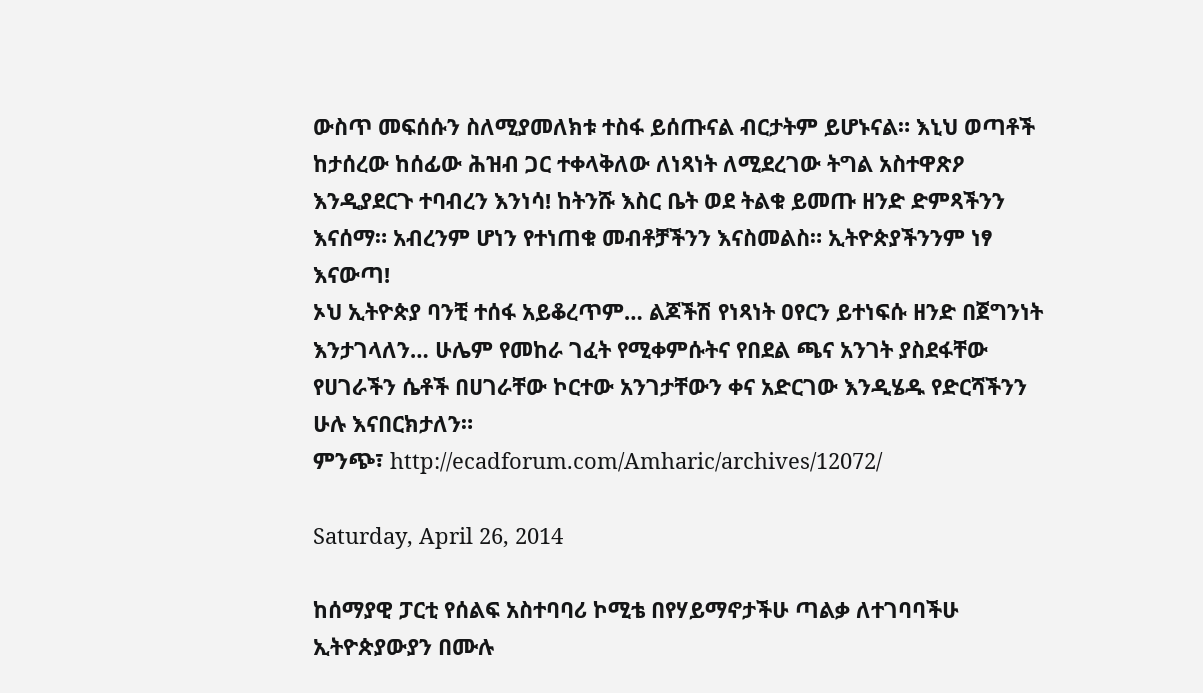ውስጥ መፍሰሱን ስለሚያመለክቱ ተስፋ ይሰጡናል ብርታትም ይሆኑናል። እኒህ ወጣቶች ከታሰረው ከሰፊው ሕዝብ ጋር ተቀላቅለው ለነጻነት ለሚደረገው ትግል አስተዋጽዖ እንዲያደርጉ ተባብረን እንነሳ! ከትንሹ እስር ቤት ወደ ትልቁ ይመጡ ዘንድ ድምጻችንን እናሰማ። አብረንም ሆነን የተነጠቁ መብቶቻችንን እናስመልስ። ኢትዮጵያችንንም ነፃ እናውጣ!
ኦህ ኢትዮጵያ ባንቺ ተሰፋ አይቆረጥም… ልጆችሽ የነጻነት ዐየርን ይተነፍሱ ዘንድ በጀግንነት እንታገላለን… ሁሌም የመከራ ገፈት የሚቀምሱትና የበደል ጫና አንገት ያስደፋቸው የሀገራችን ሴቶች በሀገራቸው ኮርተው አንገታቸውን ቀና አድርገው እንዲሄዱ የድርሻችንን ሁሉ እናበርክታለን።
ምንጭ፣ http://ecadforum.com/Amharic/archives/12072/

Saturday, April 26, 2014

ከሰማያዊ ፓርቲ የሰልፍ አስተባባሪ ኮሚቴ በየሃይማኖታችሁ ጣልቃ ለተገባባችሁ ኢትዮጵያውያን በሙሉ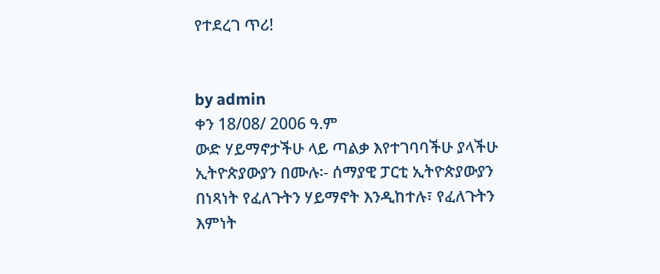የተደረገ ጥሪ!


by admin
ቀን 18/08/ 2006 ዓ.ም
ውድ ሃይማኖታችሁ ላይ ጣልቃ እየተገባባችሁ ያላችሁ ኢትዮጵያውያን በሙሉ፡- ሰማያዊ ፓርቲ ኢትዮጵያውያን በነጻነት የፈለጉትን ሃይማኖት እንዲከተሉ፣ የፈለጉትን እምነት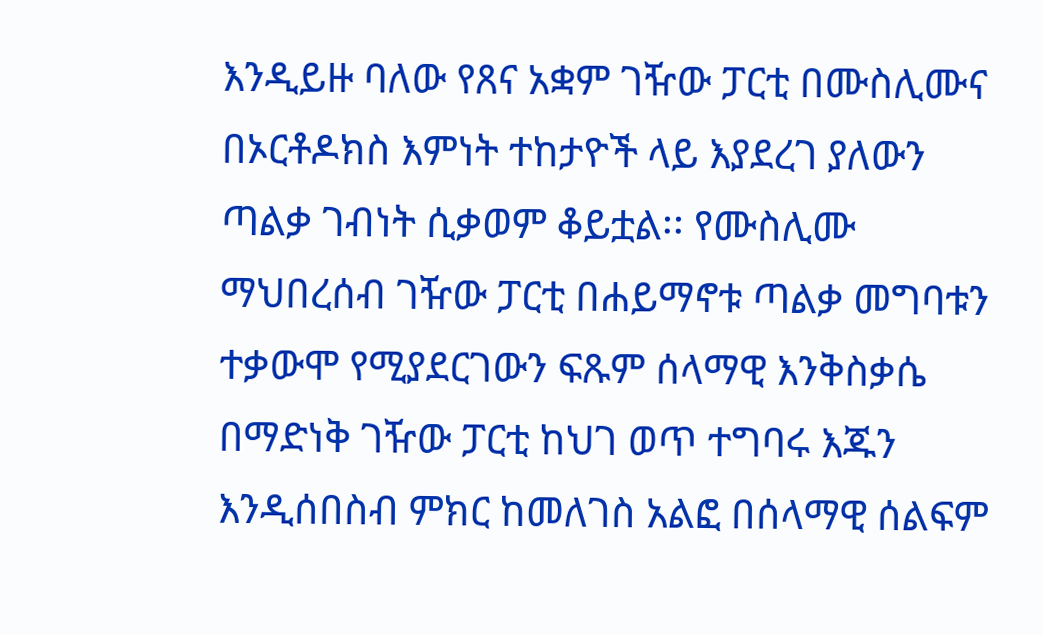እንዲይዙ ባለው የጸና አቋም ገዥው ፓርቲ በሙስሊሙና በኦርቶዶክስ እምነት ተከታዮች ላይ እያደረገ ያለውን ጣልቃ ገብነት ሲቃወም ቆይቷል፡፡ የሙስሊሙ ማህበረሰብ ገዥው ፓርቲ በሐይማኖቱ ጣልቃ መግባቱን ተቃውሞ የሚያደርገውን ፍጹም ሰላማዊ እንቅስቃሴ በማድነቅ ገዥው ፓርቲ ከህገ ወጥ ተግባሩ እጁን እንዲሰበስብ ምክር ከመለገስ አልፎ በሰላማዊ ሰልፍም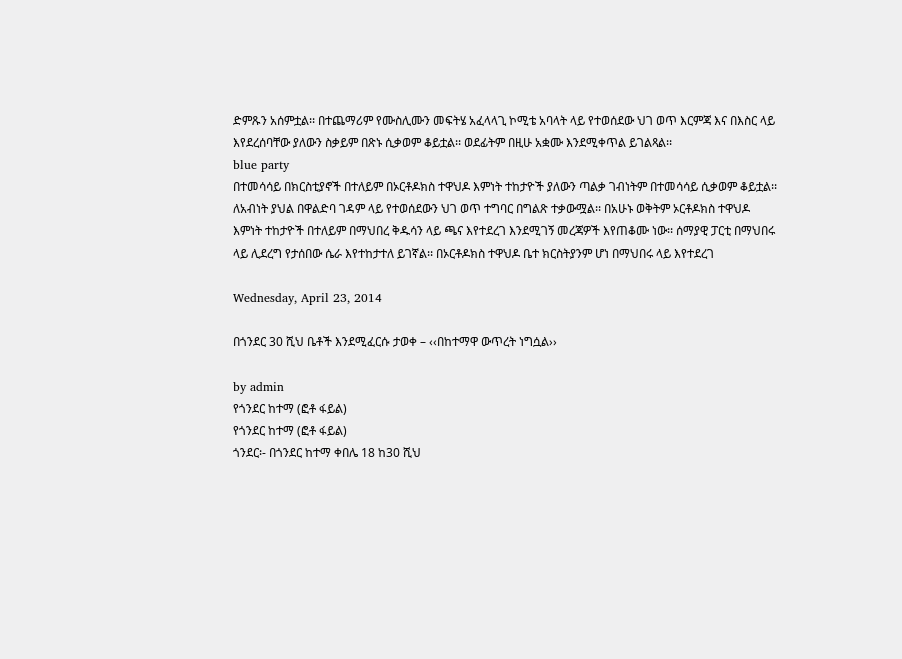ድምጹን አሰምቷል፡፡ በተጨማሪም የሙስሊሙን መፍትሄ አፈላላጊ ኮሚቴ አባላት ላይ የተወሰደው ህገ ወጥ እርምጃ እና በእስር ላይ እየደረሰባቸው ያለውን ስቃይም በጽኑ ሲቃወም ቆይቷል፡፡ ወደፊትም በዚሁ አቋሙ እንደሚቀጥል ይገልጻል፡፡
blue party
በተመሳሳይ በክርስቲያኖች በተለይም በኦርቶዶክስ ተዋህዶ እምነት ተከታዮች ያለውን ጣልቃ ገብነትም በተመሳሳይ ሲቃወም ቆይቷል፡፡ ለአብነት ያህል በዋልድባ ገዳም ላይ የተወሰደውን ህገ ወጥ ተግባር በግልጽ ተቃውሟል፡፡ በአሁኑ ወቅትም ኦርቶዶክስ ተዋህዶ እምነት ተከታዮች በተለይም በማህበረ ቅዱሳን ላይ ጫና እየተደረገ እንደሚገኝ መረጃዎች እየጠቆሙ ነው፡፡ ሰማያዊ ፓርቲ በማህበሩ ላይ ሊደረግ የታሰበው ሴራ እየተከታተለ ይገኛል፡፡ በኦርቶዶክስ ተዋህዶ ቤተ ክርስትያንም ሆነ በማህበሩ ላይ እየተደረገ

Wednesday, April 23, 2014

በጎንደር 30 ሺህ ቤቶች እንደሚፈርሱ ታወቀ – ‹‹በከተማዋ ውጥረት ነግሷል››

by admin
የጎንደር ከተማ (ፎቶ ፋይል)
የጎንደር ከተማ (ፎቶ ፋይል)
ጎንደር፡- በጎንደር ከተማ ቀበሌ 18 ከ30 ሺህ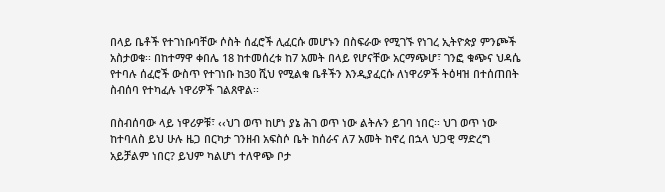በላይ ቤቶች የተገነቡባቸው ሶስት ሰፈሮች ሊፈርሱ መሆኑን በስፍራው የሚገኙ የነገረ ኢትዮጵያ ምንጮች አስታወቁ፡፡ በከተማዋ ቀበሌ 18 ከተመሰረቱ ከ7 አመት በላይ የሆናቸው አርማጭሆ፣ ገንፎ ቁጭና ህዳሴ የተባሉ ሰፈሮች ውስጥ የተገነቡ ከ30 ሺህ የሚልቁ ቤቶችን እንዲያፈርሱ ለነዋሪዎች ትዕዛዝ በተሰጠበት ስብሰባ የተካፈሉ ነዋሪዎች ገልጸዋል፡፡

በስብሰባው ላይ ነዋሪዎቹ፣ ‹‹ህገ ወጥ ከሆነ ያኔ ሕገ ወጥ ነው ልትሉን ይገባ ነበር፡፡ ህገ ወጥ ነው ከተባለስ ይህ ሁሉ ዜጋ በርካታ ገንዘብ አፍስሶ ቤት ከሰራና ለ7 አመት ከኖረ በኋላ ህጋዊ ማድረግ አይቻልም ነበር? ይህም ካልሆነ ተለዋጭ ቦታ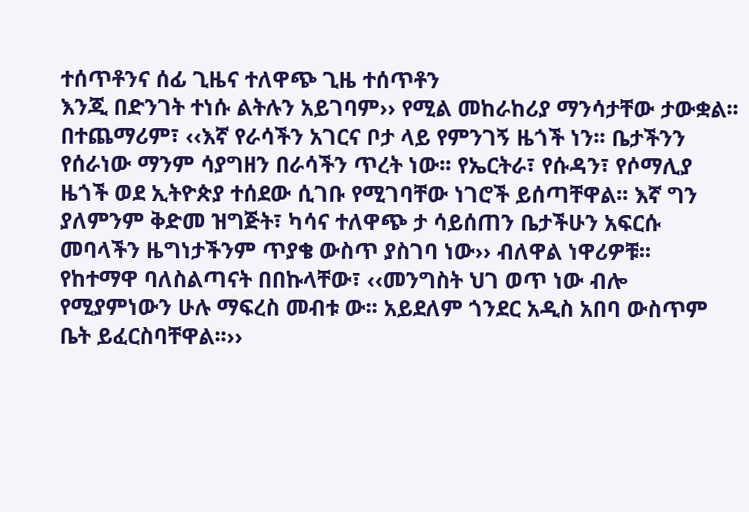ተሰጥቶንና ሰፊ ጊዜና ተለዋጭ ጊዜ ተሰጥቶን
እንጂ በድንገት ተነሱ ልትሉን አይገባም›› የሚል መከራከሪያ ማንሳታቸው ታውቋል፡፡ በተጨማሪም፣ ‹‹እኛ የራሳችን አገርና ቦታ ላይ የምንገኝ ዜጎች ነን፡፡ ቤታችንን የሰራነው ማንም ሳያግዘን በራሳችን ጥረት ነው፡፡ የኤርትራ፣ የሱዳን፣ የሶማሊያ ዜጎች ወደ ኢትዮጵያ ተሰደው ሲገቡ የሚገባቸው ነገሮች ይሰጣቸዋል፡፡ እኛ ግን ያለምንም ቅድመ ዝግጅት፣ ካሳና ተለዋጭ ታ ሳይሰጠን ቤታችሁን አፍርሱ መባላችን ዜግነታችንም ጥያቄ ውስጥ ያስገባ ነው›› ብለዋል ነዋሪዎቹ፡፡
የከተማዋ ባለስልጣናት በበኩላቸው፣ ‹‹መንግስት ህገ ወጥ ነው ብሎ የሚያምነውን ሁሉ ማፍረስ መብቱ ው፡፡ አይደለም ጎንደር አዲስ አበባ ውስጥም ቤት ይፈርስባቸዋል፡፡››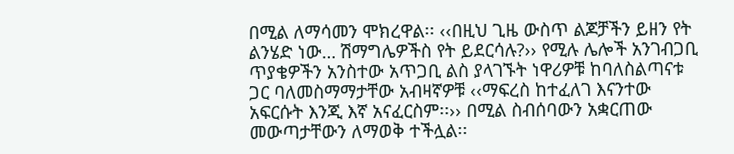በሚል ለማሳመን ሞክረዋል፡፡ ‹‹በዚህ ጊዜ ውስጥ ልጆቻችን ይዘን የት ልንሄድ ነው… ሽማግሌዎችስ የት ይደርሳሉ?›› የሚሉ ሌሎች አንገብጋቢ ጥያቄዎችን አንስተው አጥጋቢ ልስ ያላገኙት ነዋሪዎቹ ከባለስልጣናቱ ጋር ባለመስማማታቸው አብዛኛዎቹ ‹‹ማፍረስ ከተፈለገ እናንተው አፍርሱት እንጂ እኛ አናፈርስም፡፡›› በሚል ስብሰባውን አቋርጠው መውጣታቸውን ለማወቅ ተችሏል፡፡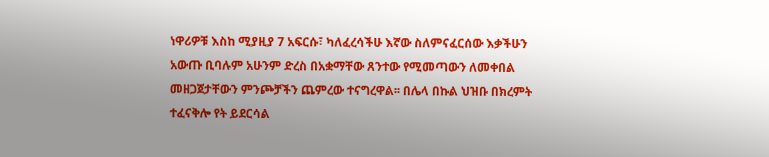ነዋሪዎቹ እስከ ሚያዚያ 7 አፍርሱ፣ ካለፈረሳችሁ እኛው ስለምናፈርሰው እቃችሁን አውጡ ቢባሉም አሁንም ድረስ በአቋማቸው ጸንተው የሚመጣውን ለመቀበል መዘጋጀታቸውን ምንጮቻችን ጨምረው ተናግረዋል፡፡ በሌላ በኩል ህዝቡ በክረምት ተፈናቅሎ የት ይደርሳል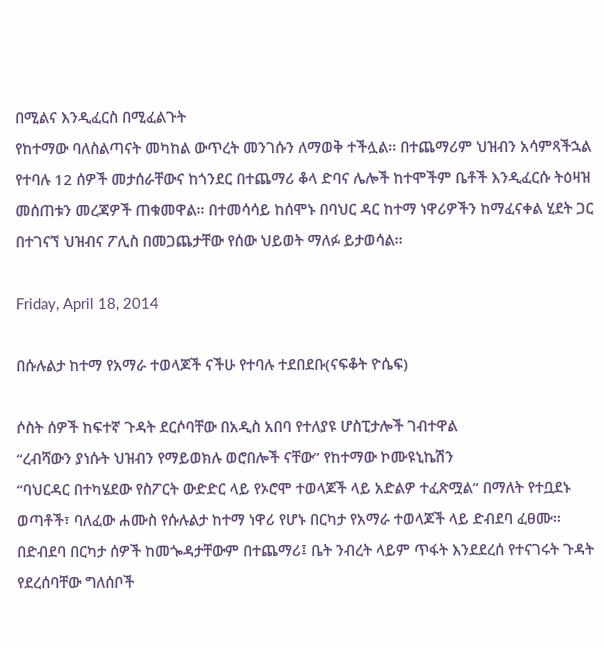በሚልና እንዲፈርስ በሚፈልጉት
የከተማው ባለስልጣናት መካከል ውጥረት መንገሱን ለማወቅ ተችሏል፡፡ በተጨማሪም ህዝብን አሳምጻችኋል የተባሉ 12 ሰዎች መታሰራቸውና ከጎንደር በተጨማሪ ቆላ ድባና ሌሎች ከተሞችም ቤቶች እንዲፈርሱ ትዕዛዝ መሰጠቱን መረጃዎች ጠቁመዋል፡፡ በተመሳሳይ ከሰሞኑ በባህር ዳር ከተማ ነዋሪዎችን ከማፈናቀል ሂደት ጋር በተገናኘ ህዝብና ፖሊስ በመጋጨታቸው የሰው ህይወት ማለፉ ይታወሳል፡፡

Friday, April 18, 2014

በሱሉልታ ከተማ የአማራ ተወላጆች ናችሁ የተባሉ ተደበደቡ(ናፍቆት ዮሴፍ)

ሶስት ሰዎች ከፍተኛ ጉዳት ደርሶባቸው በአዲስ አበባ የተለያዩ ሆስፒታሎች ገብተዋል
“ረብሻውን ያነሱት ህዝብን የማይወክሉ ወሮበሎች ናቸው” የከተማው ኮሙዩኒኬሽን
“ባህርዳር በተካሄደው የስፖርት ውድድር ላይ የኦሮሞ ተወላጆች ላይ አድልዎ ተፈጽሟል” በማለት የተቧደኑ ወጣቶች፣ ባለፈው ሐሙስ የሱሉልታ ከተማ ነዋሪ የሆኑ በርካታ የአማራ ተወላጆች ላይ ድብደባ ፈፀሙ፡፡
በድብደባ በርካታ ሰዎች ከመጐዳታቸውም በተጨማሪ፤ ቤት ንብረት ላይም ጥፋት እንደደረሰ የተናገሩት ጉዳት የደረሰባቸው ግለሰቦች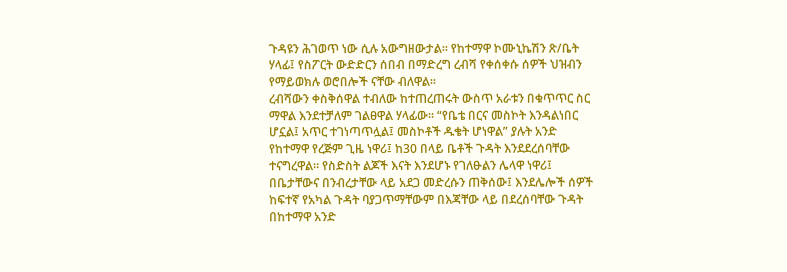ጉዳዩን ሕገወጥ ነው ሲሉ አውግዘውታል፡፡ የከተማዋ ኮሙኒኬሽን ጽ/ቤት ሃላፊ፤ የስፖርት ውድድርን ሰበብ በማድረግ ረብሻ የቀሰቀሱ ሰዎች ህዝብን የማይወክሉ ወሮበሎች ናቸው ብለዋል፡፡
ረብሻውን ቀስቅሰዋል ተብለው ከተጠረጠሩት ውስጥ አራቱን በቁጥጥር ስር ማዋል እንደተቻለም ገልፀዋል ሃላፊው፡፡ “የቤቴ በርና መስኮት እንዳልነበር ሆኗል፤ አጥር ተገነጣጥሏል፤ መስኮቶች ዱቄት ሆነዋል” ያሉት አንድ የከተማዋ የረጅም ጊዜ ነዋሪ፤ ከ30 በላይ ቤቶች ጉዳት እንደደረሰባቸው ተናግረዋል፡፡ የስድስት ልጆች እናት እንደሆኑ የገለፁልን ሌላዋ ነዋሪ፤ በቤታቸውና በንብረታቸው ላይ አደጋ መድረሱን ጠቅሰው፤ እንደሌሎች ሰዎች ከፍተኛ የአካል ጉዳት ባያጋጥማቸውም በእጃቸው ላይ በደረሰባቸው ጉዳት በከተማዋ አንድ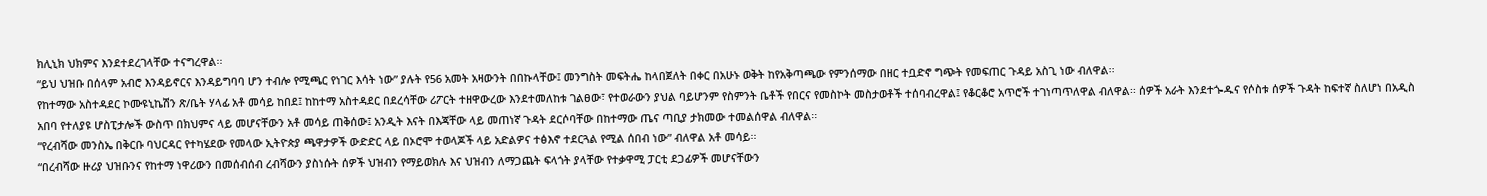ክሊኒክ ህክምና እንደተደረገላቸው ተናግረዋል፡፡
“ይህ ህዝቡ በሰላም አብሮ እንዳይኖርና እንዳይግባባ ሆን ተብሎ የሚጫር የነገር እሳት ነው” ያሉት የ56 አመት አዛውንት በበኩላቸው፤ መንግስት መፍትሔ ከላበጀለት በቀር በአሁኑ ወቅት ከየአቅጣጫው የምንሰማው በዘር ተቧድኖ ግጭት የመፍጠር ጉዳይ አስጊ ነው ብለዋል፡፡
የከተማው አስተዳደር ኮሙዩኒኬሽን ጽ/ቤት ሃላፊ አቶ መሳይ ከበደ፤ ከከተማ አስተዳደር በደረሳቸው ሪፖርት ተዘዋውረው እንደተመለከቱ ገልፀው፣ የተወራውን ያህል ባይሆንም የስምንት ቤቶች የበርና የመስኮት መስታወቶች ተሰባብረዋል፤ የቆርቆሮ አጥሮች ተገነጣጥለዋል ብለዋል፡፡ ሰዎች አራት እንደተጐዱና የሶስቱ ሰዎች ጉዳት ከፍተኛ ስለሆነ በአዲስ አበባ የተለያዩ ሆስፒታሎች ውስጥ በክህምና ላይ መሆናቸውን አቶ መሳይ ጠቅሰው፤ አንዲት እናት በእጃቸው ላይ መጠነኛ ጉዳት ደርሶባቸው በከተማው ጤና ጣቢያ ታክመው ተመልሰዋል ብለዋል፡፡
“የረብሻው መንስኤ በቅርቡ ባህርዳር የተካሄደው የመላው ኢትዮጵያ ጫዋታዎች ውድድር ላይ በኦሮሞ ተወላጆች ላይ አድልዎና ተፅእኖ ተደርጓል የሚል ሰበብ ነው” ብለዋል አቶ መሳይ፡፡
“በረብሻው ዙሪያ ህዝቡንና የከተማ ነዋሪውን በመሰብሰብ ረብሻውን ያስነሱት ሰዎች ህዝብን የማይወክሉ እና ህዝብን ለማጋጨት ፍላጎት ያላቸው የተቃዋሚ ፓርቲ ደጋፊዎች መሆናቸውን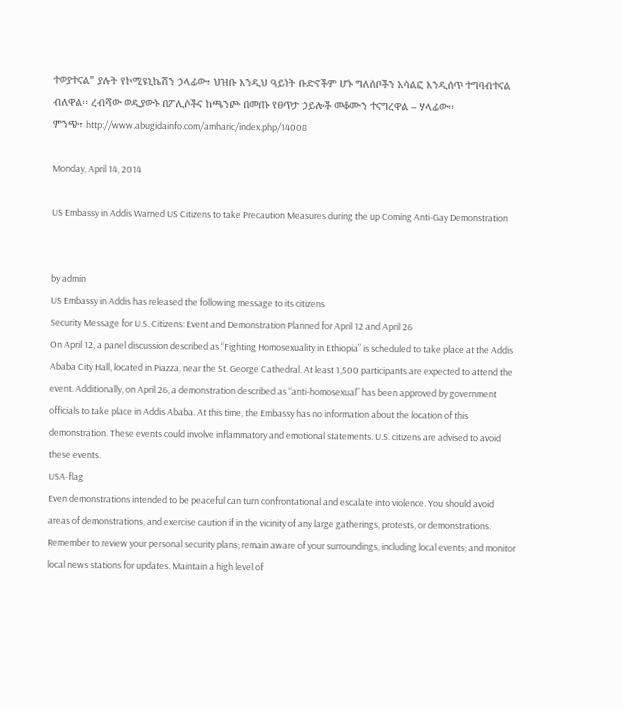ተወያተናል” ያሉት የኮሚዩኒኬሽን ኃላፊው፣ ህዝቡ እንዲህ ዓይነት ቡድኖችም ሆኑ ግለሰቦችን አሳልፎ እንዲሰጥ ተግባብተናል ብለዋል፡፡ ረብሻው ወዲያውኑ በፖሊሶችና ከጫንጮ በመጡ የፀጥታ ኃይሎች መቆሙን ተናግረዋል – ሃላፊው፡፡
ምንጭ፣ http://www.abugidainfo.com/amharic/index.php/14008

Monday, April 14, 2014

US Embassy in Addis Warned US Citizens to take Precaution Measures during the up Coming Anti-Gay Demonstration


by admin
US Embassy in Addis has released the following message to its citizens
Security Message for U.S. Citizens: Event and Demonstration Planned for April 12 and April 26
On April 12, a panel discussion described as “Fighting Homosexuality in Ethiopia” is scheduled to take place at the Addis Ababa City Hall, located in Piazza, near the St. George Cathedral. At least 1,500 participants are expected to attend the event. Additionally, on April 26, a demonstration described as “anti-homosexual” has been approved by government officials to take place in Addis Ababa. At this time, the Embassy has no information about the location of this demonstration. These events could involve inflammatory and emotional statements. U.S. citizens are advised to avoid these events.
USA-flag
Even demonstrations intended to be peaceful can turn confrontational and escalate into violence. You should avoid areas of demonstrations, and exercise caution if in the vicinity of any large gatherings, protests, or demonstrations.
Remember to review your personal security plans; remain aware of your surroundings, including local events; and monitor local news stations for updates. Maintain a high level of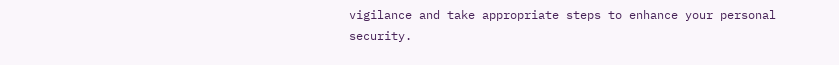vigilance and take appropriate steps to enhance your personal security.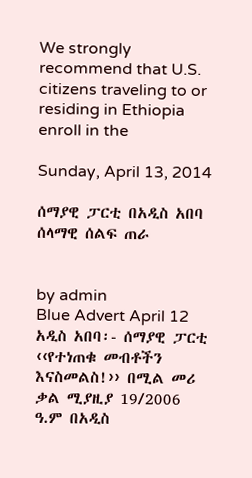We strongly recommend that U.S. citizens traveling to or residing in Ethiopia enroll in the

Sunday, April 13, 2014

ሰማያዊ ፓርቲ በአዲስ አበባ ሰላማዊ ሰልፍ ጠራ


by admin
Blue Advert April 12
አዲስ አበባ፡- ሰማያዊ ፓርቲ ‹‹የተነጠቁ መብቶችን እናስመልስ!›› በሚል መሪ ቃል ሚያዚያ 19/2006 ዓ.ም በአዲስ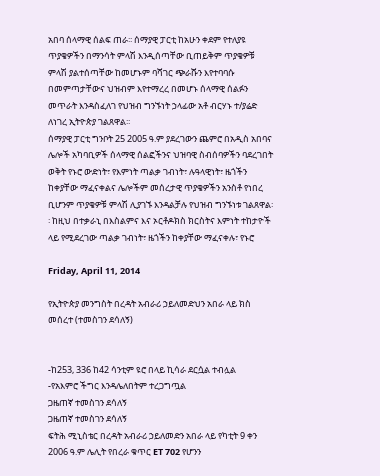አበባ ሰላማዊ ሰልፍ ጠራ፡፡ ሰማያዊ ፓርቲ ከአሁን ቀደም የተለያዩ ጥያቄዎችን በማንሳት ምላሽ እንዲሰጣቸው ቢጠይቅም ጥያቄዎቹ ምላሽ ያልተሰጣቸው ከመሆኑም ባሻገር ጭራሹን እየተባባሱ በመምጣታቸውና ህዝብም እየተማረረ በመሆኑ ሰላማዊ ሰልፉን መጥራት እንዳስፈለገ የህዝብ ግንኙነት ኃላፊው አቶ ብርሃኑ ተ/ያሬድ ለነገረ ኢትዮጵያ ገልጸዋል፡፡
ሰማያዊ ፓርቲ ግንቦት 25 2005 ዓ.ም ያደረገውን ጨምሮ በአዲስ አበባና ሌሎች አካባቢዎች ሰላማዊ ሰልፎችንና ህዝባዊ ስብሰባዎችን ባደረገበት ወቅት የኑሮ ውድነት፣ የእምነት ጣልቃ ገብነት፣ ሉዓላዊነት፣ ዜጎችን ከቀያቸው ማፈናቀልና ሌሎችም መሰረታዊ ጥያቄዎችን አንስቶ የነበረ ቢሆንም ጥያቄዎቹ ምላሽ ሊያገኙ እንዳልቻሉ የህዝብ ግንኙነቱ ገልጸዋል፡፡ ከዚህ በተቃራኒ በእስልምና እና ኦርቶዶክስ ክርስትና እምነት ተከታዮች ላይ የሚደረገው ጣልቃ ገብነት፣ ዜጎችን ከቀያቸው ማፈናቀሉ፣ የኑሮ

Friday, April 11, 2014

የኢትዮጵያ መንግስት በረዳት አብራሪ ኃይለመድህን አበራ ላይ ክስ መሰረተ (ተመስገን ደሳለኝ)


-ከ253, 336 ከ42 ሳንቲም ዩሮ በላይ ኪሳራ ደርሷል ተብሏል
-የአእምሮ ችግር እንዳሌለበትም ተረጋግጧል
ጋዜጠኛ ተመስገን ደሳለኝ
ጋዜጠኛ ተመስገን ደሳለኝ
ፍትሕ ሚኒስቴር በረዳት አብራሪ ኃይለመድን አበራ ላይ የካቲት 9 ቀን 2006 ዓ.ም ሌሊት የበረራ ቁጥር ET 702 የሆንን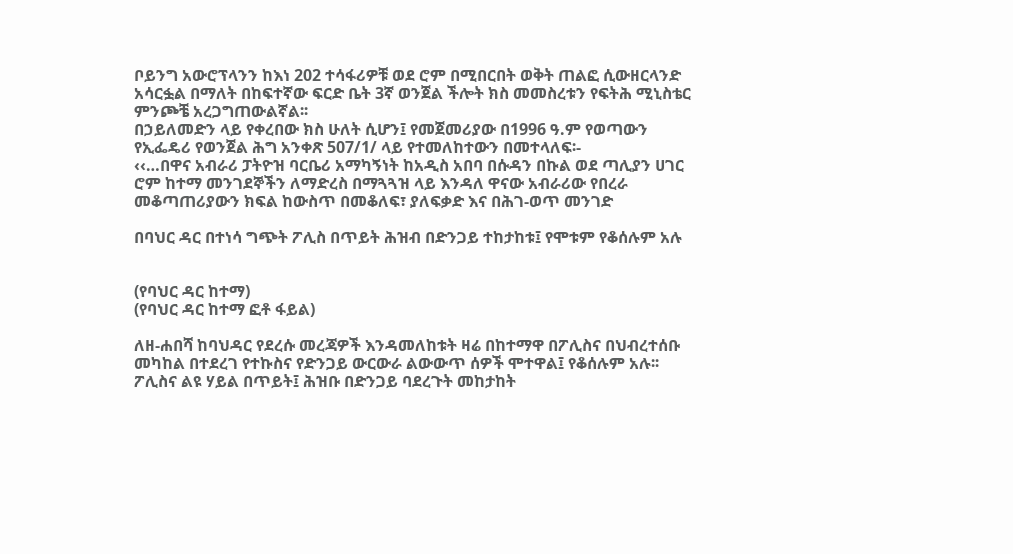ቦይንግ አውሮፕላንን ከእነ 202 ተሳፋሪዎቹ ወደ ሮም በሚበርበት ወቅት ጠልፎ ሲውዘርላንድ አሳርፏል በማለት በከፍተኛው ፍርድ ቤት 3ኛ ወንጀል ችሎት ክስ መመስረቱን የፍትሕ ሚኒስቴር ምንጮቼ አረጋግጠውልኛል፡፡
በኃይለመድን ላይ የቀረበው ክስ ሁለት ሲሆን፤ የመጀመሪያው በ1996 ዓ.ም የወጣውን የኢፌዴሪ የወንጀል ሕግ አንቀጽ 507/1/ ላይ የተመለከተውን በመተላለፍ፡-
‹‹…በዋና አብራሪ ፓትዮዝ ባርቤሪ አማካኝነት ከአዲስ አበባ በሱዳን በኩል ወደ ጣሊያን ሀገር ሮም ከተማ መንገደኞችን ለማድረስ በማጓጓዝ ላይ እንዳለ ዋናው አብራሪው የበረራ መቆጣጠሪያውን ክፍል ከውስጥ በመቆለፍ፣ ያለፍቃድ እና በሕገ-ወጥ መንገድ

በባህር ዳር በተነሳ ግጭት ፖሊስ በጥይት ሕዝብ በድንጋይ ተከታከቱ፤ የሞቱም የቆሰሉም አሉ


(የባህር ዳር ከተማ)
(የባህር ዳር ከተማ ፎቶ ፋይል)

ለዘ-ሐበሻ ከባህዳር የደረሱ መረጃዎች እንዳመለከቱት ዛሬ በከተማዋ በፖሊስና በህብረተሰቡ መካከል በተደረገ የተኩስና የድንጋይ ውርውራ ልውውጥ ሰዎች ሞተዋል፤ የቆሰሉም አሉ፡፡ ፖሊስና ልዩ ሃይል በጥይት፤ ሕዝቡ በድንጋይ ባደረጉት መከታከት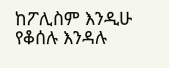ከፖሊስም እንዲሁ የቆሰሉ እንዳሉ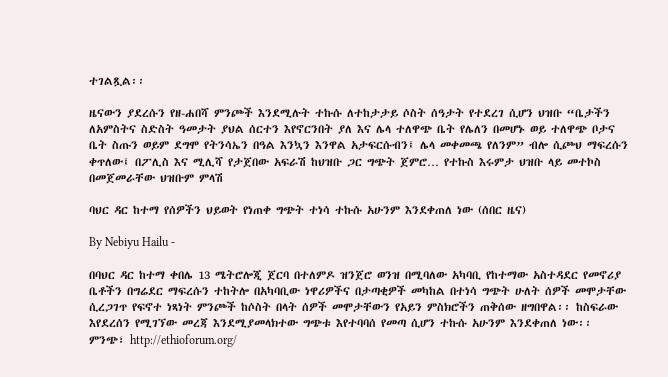ተገልጿል፡፡

ዜናውን ያደረሱን የዘ-ሐበሻ ምንጮች እንደሚሉት ተኩሱ ለተከታታይ ሶስት ሰዓታት የተደረገ ሲሆን ህዝቡ “ቤታችን ለአምስትና ስድስት ዓመታት ያህል ሰርተን እየኖርንበት ያለ እና ሌላ ተለዋጭ ቤት የሌለን በመሆኑ ወይ ተለዋጭ ቦታና ቤት ስጡን ወይም ደግሞ የትንሳኤን በዓል እንኳን እንዋል አታፍርሱብን፤ ሌላ መቀመጫ የለንም” ብሎ ሲጮህ ማፍረሱን ቀጥለው፤ በፖሊስ እና ሚሊሻ የታጀበው አፍራሽ ከህዝቡ ጋር ግጭት ጀምሮ… የተኩስ እሩምታ ህዝቡ ላይ መተኮስ በመጀመራቸው ህዝቡም ምላሽ

ባህር ዳር ከተማ የሰዎችን ህይወት የነጠቀ ግጭት ተነሳ ተኩሱ አሁንም እንደቀጠለ ነው (ሰበር ዜና)

By Nebiyu Hailu -

በባህር ዳር ከተማ ቀበሌ 13 ሜትሮሎጂ ጀርባ በተለምዶ ዝንጀሮ ወንዝ በሚባለው አካባቢ የከተማው አስተዳደር የመኖሪያ ቤቶችን በግሬደር ማፍረሱን ተከትሎ በአካባቢው ነዋሪዎችና በታጣቂዎች መካከል በተነሳ ግጭት ሁለት ሰዎች መሞታቸው ሲረጋገጥ የፍኖተ ነጻነት ምንጮች ከሶስት በላት ሰዎች መሞታቸውን የአይን ምስክሮችን ጠቅሰው ዘግበዋል፡፡ ከስፍራው እየደረሰን የሚገኘው መረጃ እንደሚያመላክተው ግጭቱ እየተባባሰ የመጣ ሲሆን ተኩሱ አሁንም እንደቀጠለ ነው፡፡
ምንጭ፣ http://ethioforum.org/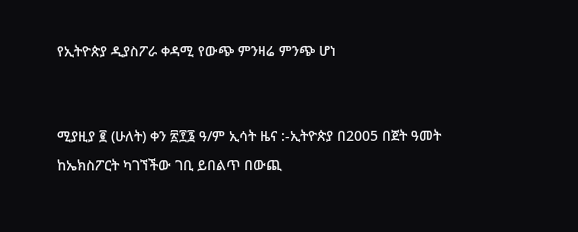የኢትዮጵያ ዲያስፖራ ቀዳሚ የውጭ ምንዛሬ ምንጭ ሆነ


ሚያዚያ ፪ (ሁለት) ቀን ፳፻፮ ዓ/ም ኢሳት ዜና :-ኢትዮጵያ በ2005 በጀት ዓመት ከኤክስፖርት ካገኘችው ገቢ ይበልጥ በውጪ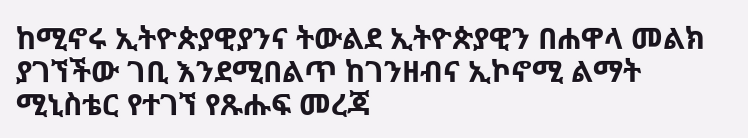ከሚኖሩ ኢትዮጵያዊያንና ትውልደ ኢትዮጵያዊን በሐዋላ መልክ ያገኘችው ገቢ እንደሚበልጥ ከገንዘብና ኢኮኖሚ ልማት ሚኒስቴር የተገኘ የጹሑፍ መረጃ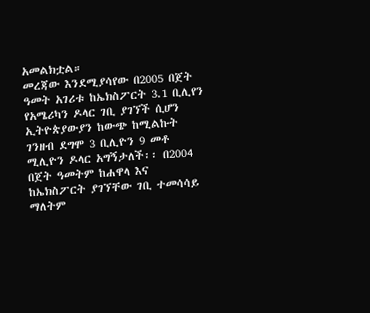አመልክቷል።
መረጃው እንደሚያሳየው በ2005 በጀት ዓመት አገሪቱ ከኤክስፖርት 3.1 ቢሊየን የአሜሪካን ዶላር ገቢ ያገኘች ሲሆን ኢትዮጵያውያን ከውጭ ከሚልኩት ገንዘብ ደግሞ 3 ቢሊዮን 9 መቶ ሚሊዮን ዶላር አግኝታለች፡፡ በ2004 በጀት ዓመትም ከሐዋላ እና ከኤክስፖርት ያገኘቸው ገቢ ተመሳሳይ ማለትም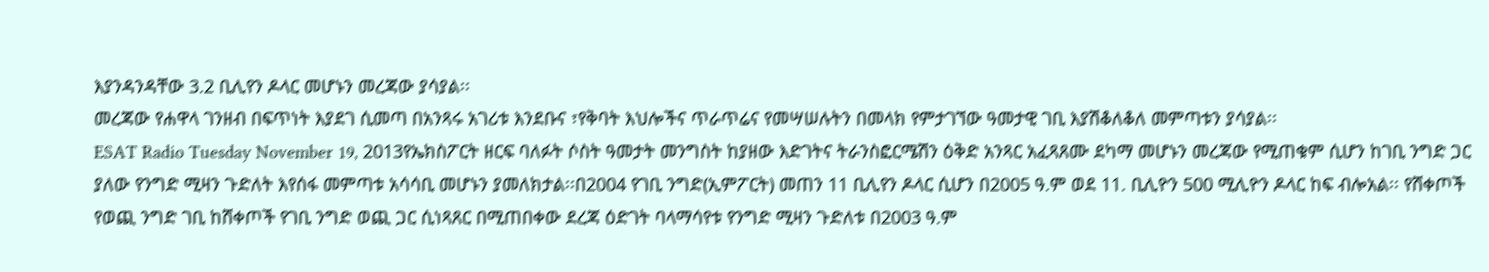እያንዳንዳቸው 3.2 ቢሊየን ዶላር መሆኑን መረጃው ያሳያል፡፡
መረጃው የሐዋላ ገንዘብ በፍጥነት እያደገ ሲመጣ በአንጻሩ አገሪቱ እንደቡና ፣የቅባት እህሎችና ጥራጥሬና የመሣሠሉትን በመላክ የምታገኘው ዓመታዊ ገቢ እያሽቆለቆለ መምጣቱን ያሳያል፡፡
ESAT Radio Tuesday November 19, 2013የኤክስፖርት ዘርፍ ባለፉት ሶስት ዓመታት መንግስት ከያዘው እድገትና ትራንስፎርሜሽን ዕቅድ አንጻር አፈጻጸሙ ደካማ መሆኑን መረጃው የሚጠቁም ሲሆን ከገቢ ንግድ ጋር ያለው የንግድ ሚዛን ጉድለት እየሰፋ መምጣቱ አሳሳቢ መሆኑን ያመለክታል፡፡በ2004 የገቢ ንግድ(ኢምፖርት) መጠን 11 ቢሊየን ዶላር ሲሆን በ2005 ዓ.ም ወደ 11. ቢሊዮን 500 ሚሊዮን ዶላር ከፍ ብሎአል፡፡ የሸቀጦች የወጪ ንግድ ገቢ ከሸቀጦች የገቢ ንግድ ወጪ ጋር ሲነጻጸር በሚጠበቀው ደረጃ ዕድገት ባላማሳየቱ የንግድ ሚዛን ጉድለቱ በ2003 ዓ.ም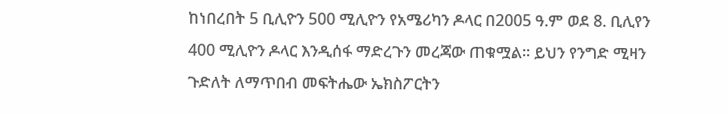ከነበረበት 5 ቢሊዮን 500 ሚሊዮን የአሜሪካን ዶላር በ2005 ዓ.ም ወደ 8. ቢሊየን 400 ሚሊዮን ዶላር እንዲሰፋ ማድረጉን መረጃው ጠቁሟል፡፡ ይህን የንግድ ሚዛን ጉድለት ለማጥበብ መፍትሔው ኤክስፖርትን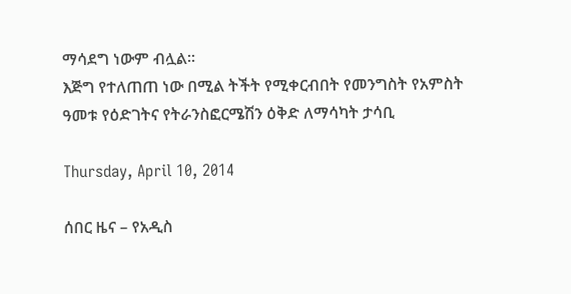ማሳደግ ነውም ብሏል፡፡
እጅግ የተለጠጠ ነው በሚል ትችት የሚቀርብበት የመንግስት የአምስት ዓመቱ የዕድገትና የትራንስፎርሜሽን ዕቅድ ለማሳካት ታሳቢ

Thursday, April 10, 2014

ሰበር ዜና – የአዲስ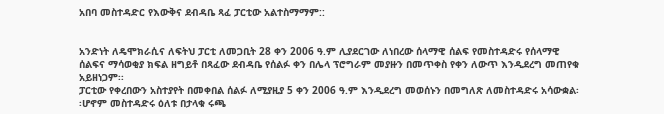አበባ መስተዳድር የእውቅና ደብዳቤ ጻፈ ፓርቲው አልተስማማም::


አንድነት ለዴሞክራሲና ለፍትህ ፓርቲ ለመጋቢት 28 ቀን 2006 ዓ.ም ሊያደርገው ለነበረው ሰላማዊ ሰልፍ የመስተዳድሩ የሰላማዊ ሰልፍና ማሳወቂያ ክፍል ዘግይቶ በጻፈው ደብዳቤ የሰልፉ ቀን በሌላ ፕሮግራም መያዙን በመጥቀስ የቀን ለውጥ እንዲደረግ መጠየቁ አይዘነጋም፡፡
ፓርቲው የቀረበውን አስተያየት በመቀበል ሰልፉ ለሚያዚያ 5 ቀን 2006 ዓ.ም እንዲደረግ መወሰኑን በመግለጽ ለመስተዳድሩ አሳውቋል፡፡ሆኖም መስተዳድሩ ዕለቱ በታላቁ ሩጫ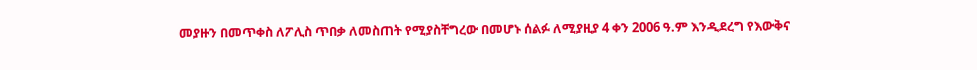መያዙን በመጥቀስ ለፖሊስ ጥበቃ ለመስጠት የሚያስቸግረው በመሆኑ ሰልፉ ለሚያዚያ 4 ቀን 2006 ዓ.ም እንዲደረግ የእውቅና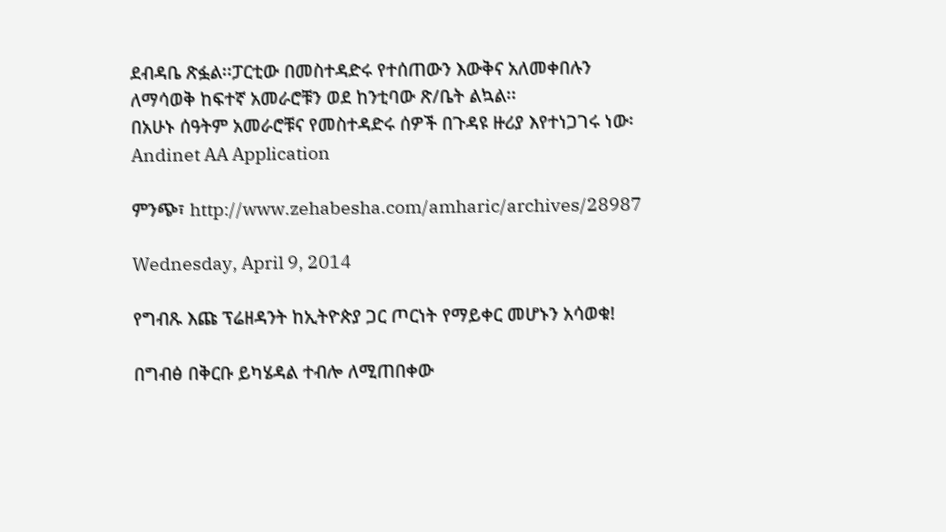ደብዳቤ ጽፏል፡፡ፓርቲው በመስተዳድሩ የተሰጠውን እውቅና አለመቀበሉን ለማሳወቅ ከፍተኛ አመራሮቹን ወደ ከንቲባው ጽ/ቤት ልኳል፡፡
በአሁኑ ሰዓትም አመራሮቹና የመስተዳድሩ ሰዎች በጉዳዩ ዙሪያ እየተነጋገሩ ነው፡
Andinet AA Application

ምንጭ፣ http://www.zehabesha.com/amharic/archives/28987

Wednesday, April 9, 2014

የግብጹ እጩ ፕሬዘዳንት ከኢትዮጵያ ጋር ጦርነት የማይቀር መሆኑን አሳወቁ!

በግብፅ በቅርቡ ይካሄዳል ተብሎ ለሚጠበቀው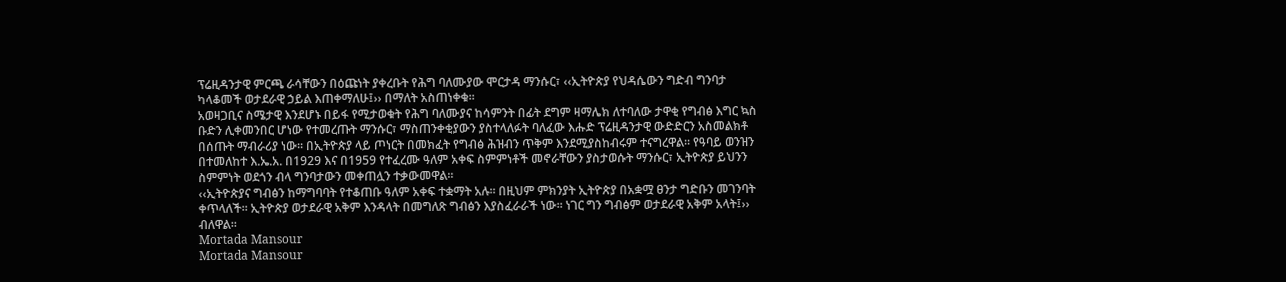ፕሬዚዳንታዊ ምርጫ ራሳቸውን በዕጩነት ያቀረቡት የሕግ ባለሙያው ሞርታዳ ማንሱር፣ ‹‹ኢትዮጵያ የህዳሴውን ግድብ ግንባታ ካላቆመች ወታደራዊ ኃይል እጠቀማለሁ፤›› በማለት አስጠነቀቁ፡፡
አወዛጋቢና ስሜታዊ እንደሆኑ በይፋ የሚታወቁት የሕግ ባለሙያና ከሳምንት በፊት ደግም ዛማሌክ ለተባለው ታዋቂ የግብፅ እግር ኳስ ቡድን ሊቀመንበር ሆነው የተመረጡት ማንሱር፣ ማስጠንቀቂያውን ያስተላለፉት ባለፈው እሑድ ፕሬዚዳንታዊ ውድድርን አስመልክቶ በሰጡት ማብራሪያ ነው፡፡ በኢትዮጵያ ላይ ጦነርት በመክፈት የግብፅ ሕዝብን ጥቅም እንደሚያስከብሩም ተናግረዋል፡፡ የዓባይ ወንዝን በተመለከተ እ.ኤ.አ. በ1929 እና በ1959 የተፈረሙ ዓለም አቀፍ ስምምነቶች መኖራቸውን ያስታወሱት ማንሱር፣ ኢትዮጵያ ይህንን ስምምነት ወደጎን ብላ ግንባታውን መቀጠሏን ተቃውመዋል፡፡
‹‹ኢትዮጵያና ግብፅን ከማግባባት የተቆጠቡ ዓለም አቀፍ ተቋማት አሉ፡፡ በዚህም ምክንያት ኢትዮጵያ በአቋሟ ፀንታ ግድቡን መገንባት ቀጥላለች፡፡ ኢትዮጵያ ወታደራዊ አቅም እንዳላት በመግለጽ ግብፅን እያስፈራራች ነው፡፡ ነገር ግን ግብፅም ወታደራዊ አቅም አላት፤›› ብለዋል፡፡
Mortada Mansour
Mortada Mansour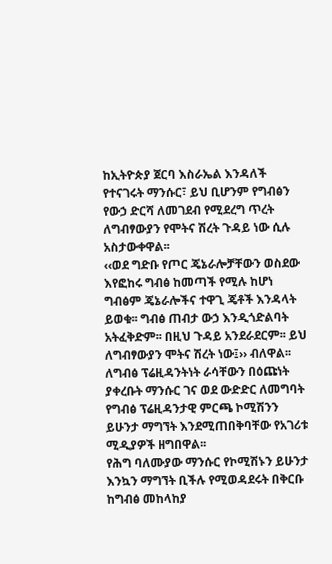ከኢትዮጵያ ጀርባ እስራኤል እንዳለች የተናገሩት ማንሱር፣ ይህ ቢሆንም የግብፅን የውኃ ድርሻ ለመገደብ የሚደረግ ጥረት ለግብፃውያን የሞትና ሽረት ጉዳይ ነው ሲሉ አስታውቀዋል፡፡
‹‹ወደ ግድቡ የጦር ጄኔራሎቻቸውን ወስደው እየፎከሩ ግብፅ ከመጣች የሚሉ ከሆነ ግብፅም ጄኔራሎችና ተዋጊ ጄቶች እንዳላት ይወቁ፡፡ ግብፅ ጠብታ ውኃ እንዲጎድልባት አትፈቅድም፡፡ በዚህ ጉዳይ አንደራደርም፡፡ ይህ ለግብፃውያን ሞትና ሽረት ነው፤›› ብለዋል፡፡ ለግብፅ ፕሬዚዳንትነት ራሳቸውን በዕጩነት ያቀረቡት ማንሱር ገና ወደ ውድድር ለመግባት የግብፅ ፕሬዚዳንታዊ ምርጫ ኮሚሽንን ይሁንታ ማግኘት እንደሚጠበቅባቸው የአገሪቱ ሚዲያዎች ዘግበዋል፡፡
የሕግ ባለሙያው ማንሱር የኮሚሽኑን ይሁንታ እንኳን ማግኘት ቢችሉ የሚወዳደሩት በቅርቡ ከግብፅ መከላከያ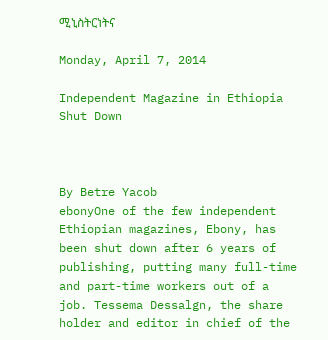ሚኒስትርነትና

Monday, April 7, 2014

Independent Magazine in Ethiopia Shut Down



By Betre Yacob
ebonyOne of the few independent Ethiopian magazines, Ebony, has been shut down after 6 years of publishing, putting many full-time and part-time workers out of a job. Tessema Dessalgn, the share holder and editor in chief of the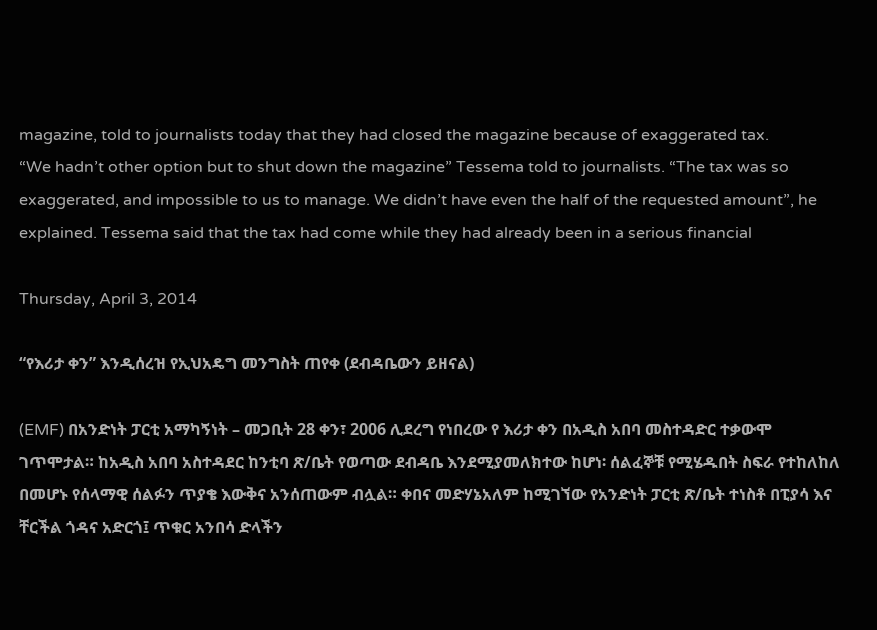magazine, told to journalists today that they had closed the magazine because of exaggerated tax.
“We hadn’t other option but to shut down the magazine” Tessema told to journalists. “The tax was so exaggerated, and impossible to us to manage. We didn’t have even the half of the requested amount”, he explained. Tessema said that the tax had come while they had already been in a serious financial

Thursday, April 3, 2014

“የእሪታ ቀን” እንዲሰረዝ የኢህአዴግ መንግስት ጠየቀ (ደብዳቤውን ይዘናል)

(EMF) በአንድነት ፓርቲ አማካኝነት – መጋቢት 28 ቀን፣ 2006 ሊደረግ የነበረው የ እሪታ ቀን በአዲስ አበባ መስተዳድር ተቃውሞ ገጥሞታል። ከአዲስ አበባ አስተዳደር ከንቲባ ጽ/ቤት የወጣው ደብዳቤ እንደሚያመለክተው ከሆነ፡ ሰልፈኞቹ የሚሄዱበት ስፍራ የተከለከለ በመሆኑ የሰላማዊ ሰልፉን ጥያቄ እውቅና አንሰጠውም ብሏል። ቀበና መድሃኔአለም ከሚገኘው የአንድነት ፓርቲ ጽ/ቤት ተነስቶ በፒያሳ እና ቸርችል ጎዳና አድርጎ፤ ጥቁር አንበሳ ድላችን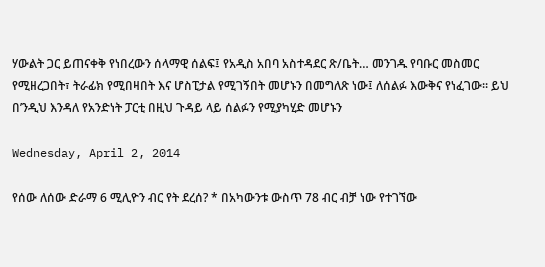ሃውልት ጋር ይጠናቀቅ የነበረውን ሰላማዊ ሰልፍ፤ የአዲስ አበባ አስተዳደር ጽ/ቤት… መንገዱ የባቡር መስመር የሚዘረጋበት፣ ትራፊክ የሚበዛበት እና ሆስፒታል የሚገኝበት መሆኑን በመግለጽ ነው፤ ለሰልፉ እውቅና የነፈገው። ይህ በ’ንዲህ እንዳለ የአንድነት ፓርቲ በዚህ ጉዳይ ላይ ሰልፉን የሚያካሂድ መሆኑን

Wednesday, April 2, 2014

የሰው ለሰው ድራማ 6 ሚሊዮን ብር የት ደረሰ? * በአካውንቱ ውስጥ 78 ብር ብቻ ነው የተገኘው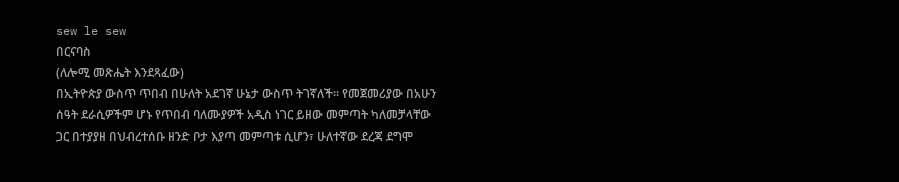sew le sew
በርናባስ
(ለሎሚ መጽሔት እንደጻፈው)
በኢትዮጵያ ውስጥ ጥበብ በሁለት አደገኛ ሁኔታ ውስጥ ትገኛለች፡፡ የመጀመሪያው በአሁን ሰዓት ደራሲዎችም ሆኑ የጥበብ ባለሙያዎች አዲስ ነገር ይዘው መምጣት ካለመቻላቸው ጋር በተያያዘ በህብረተሰቡ ዘንድ ቦታ እያጣ መምጣቱ ሲሆን፣ ሁለተኛው ደረጃ ደግሞ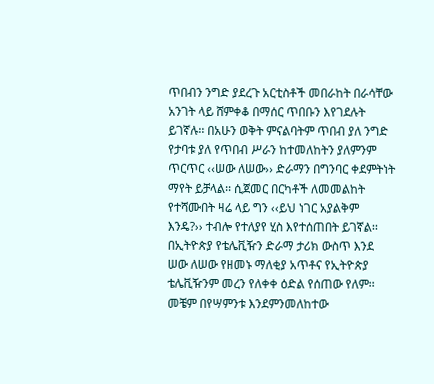ጥበብን ንግድ ያደረጉ አርቲስቶች መበራከት በራሳቸው አንገት ላይ ሸምቀቆ በማሰር ጥበቡን እየገደሉት ይገኛሉ፡፡ በአሁን ወቅት ምናልባትም ጥበብ ያለ ንግድ የታባቱ ያለ የጥበብ ሥራን ከተመለከትን ያለምንም ጥርጥር ‹‹ሠው ለሠው›› ድራማን በግንባር ቀደምትነት ማየት ይቻላል፡፡ ሲጀመር በርካቶች ለመመልከት የተሻሙበት ዛሬ ላይ ግን ‹‹ይህ ነገር አያልቅም እንዴ?›› ተብሎ የተለያየ ሂስ እየተሰጠበት ይገኛል፡፡ በኢትዮጵያ የቴሌቪዥን ድራማ ታሪክ ውስጥ እንደ ሠው ለሠው የዘመኑ ማለቂያ አጥቶና የኢትዮጵያ ቴሌቪዥንም መረን የለቀቀ ዕድል የሰጠው የለም፡፡
መቼም በየሣምንቱ እንደምንመለከተው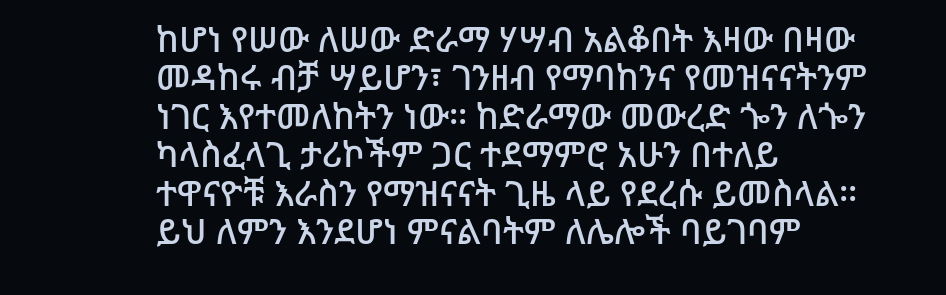ከሆነ የሠው ለሠው ድራማ ሃሣብ አልቆበት እዛው በዛው መዳከሩ ብቻ ሣይሆን፣ ገንዘብ የማባከንና የመዝናናትንም ነገር እየተመለከትን ነው፡፡ ከድራማው መውረድ ጐን ለጐን ካላስፈላጊ ታሪኮችም ጋር ተደማምሮ አሁን በተለይ ተዋናዮቹ እራስን የማዝናናት ጊዜ ላይ የደረሱ ይመስላል፡፡ ይህ ለምን እንደሆነ ምናልባትም ለሌሎች ባይገባም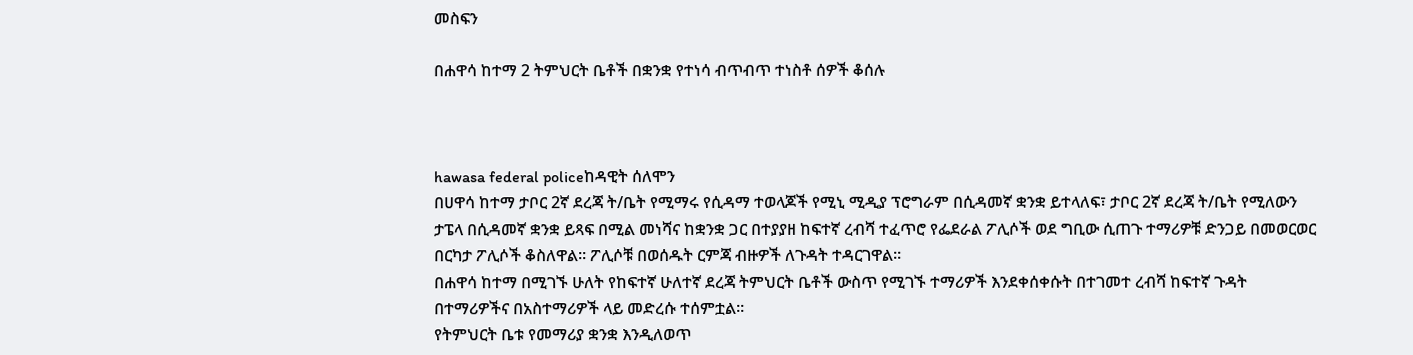መስፍን

በሐዋሳ ከተማ 2 ትምህርት ቤቶች በቋንቋ የተነሳ ብጥብጥ ተነስቶ ሰዎች ቆሰሉ



hawasa federal policeከዳዊት ሰለሞን
በሀዋሳ ከተማ ታቦር 2ኛ ደረጃ ት/ቤት የሚማሩ የሲዳማ ተወላጆች የሚኒ ሚዲያ ፕሮግራም በሲዳመኛ ቋንቋ ይተላለፍ፣ ታቦር 2ኛ ደረጃ ት/ቤት የሚለውን ታፔላ በሲዳመኛ ቋንቋ ይጻፍ በሚል መነሻና ከቋንቋ ጋር በተያያዘ ከፍተኛ ረብሻ ተፈጥሮ የፌደራል ፖሊሶች ወደ ግቢው ሲጠጉ ተማሪዎቹ ድንጋይ በመወርወር በርካታ ፖሊሶች ቆስለዋል፡፡ ፖሊሶቹ በወሰዱት ርምጃ ብዙዎች ለጉዳት ተዳርገዋል፡፡
በሐዋሳ ከተማ በሚገኙ ሁለት የከፍተኛ ሁለተኛ ደረጃ ትምህርት ቤቶች ውስጥ የሚገኙ ተማሪዎች እንደቀሰቀሱት በተገመተ ረብሻ ከፍተኛ ጉዳት በተማሪዎችና በአስተማሪዎች ላይ መድረሱ ተሰምቷል፡፡
የትምህርት ቤቱ የመማሪያ ቋንቋ እንዲለወጥ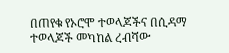በጠየቁ የኦሮሞ ተወላጆችና በሲዳማ ተወላጆች መካከል ረብሻው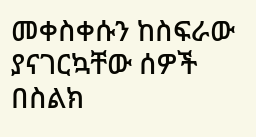መቀስቀሱን ከስፍራው ያናገርኳቸው ሰዎች በስልክ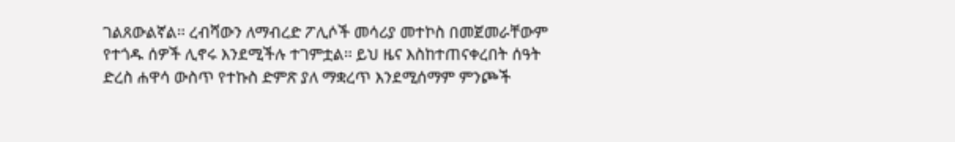ገልጸውልኛል፡፡ ረብሻውን ለማብረድ ፖሊሶች መሳሪያ መተኮስ በመጀመራቸውም የተጎዱ ሰዎች ሊኖሩ እንደሚችሉ ተገምቷል፡፡ ይህ ዜና እስከተጠናቀረበት ሰዓት ድረስ ሐዋሳ ውስጥ የተኩስ ድምጽ ያለ ማቋረጥ እንደሚሰማም ምንጮች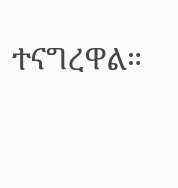ተናግረዋል።